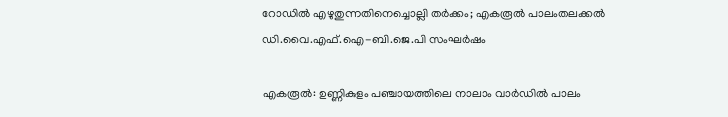റോഡില്‍ എഴുതുന്നതിനെച്ചൊല്ലി തര്‍ക്കം; എകരൂല്‍ പാലംതലക്കല്‍ ഡി.വൈ.എഫ്.ഐ-ബി.ജെ.പി സംഘര്‍ഷം

എകരൂല്‍: ഉണ്ണികുളം പഞ്ചായത്തിലെ നാലാം വാര്‍ഡില്‍ പാലം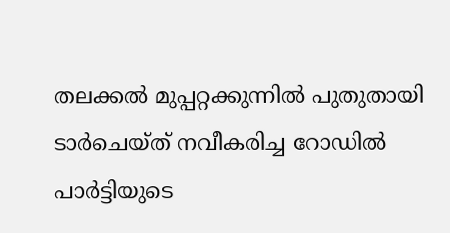തലക്കല്‍ മുപ്പറ്റക്കുന്നില്‍ പുതുതായി ടാര്‍ചെയ്ത് നവീകരിച്ച റോഡില്‍ പാര്‍ട്ടിയുടെ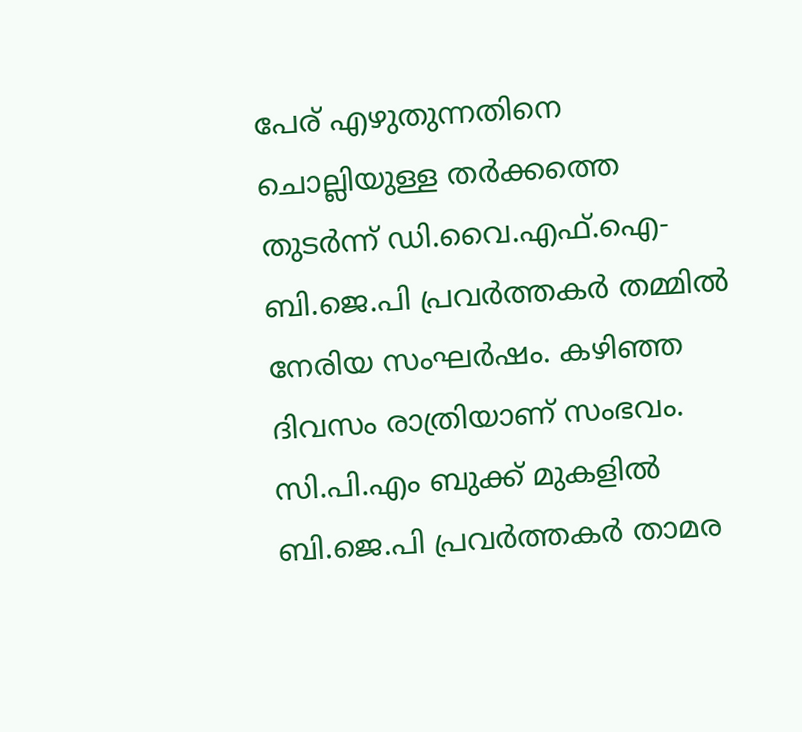പേര് എഴുതുന്നതിനെ ചൊല്ലിയുള്ള തര്‍ക്കത്തെ തുടര്‍ന്ന്‍ ഡി.വൈ.എഫ്.ഐ-ബി.ജെ.പി പ്രവര്‍ത്തകര്‍ തമ്മില്‍ നേരിയ സംഘര്‍ഷം. കഴിഞ്ഞ ദിവസം രാത്രിയാണ് സംഭവം. സി.പി.എം ബുക്ക്‌ മുകളില്‍ ബി.ജെ.പി പ്രവര്‍ത്തകര്‍ താമര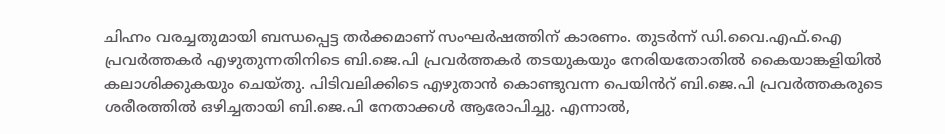ചിഹ്നം വരച്ചതുമായി ബന്ധപ്പെട്ട തര്‍ക്കമാണ് സംഘര്‍ഷത്തിന് കാരണം. തുടര്‍ന്ന്‍ ഡി.വൈ.എഫ്.ഐ പ്രവര്‍ത്തകര്‍ എഴുതുന്നതിനിടെ ബി.ജെ.പി പ്രവര്‍ത്തകര്‍ തടയുകയും നേരിയതോതില്‍ കൈയാങ്കളിയില്‍ കലാശിക്കുകയും ചെയ്തു. പിടിവലിക്കിടെ എഴുതാന്‍ കൊണ്ടുവന്ന പെയിൻറ് ബി.ജെ.പി പ്രവര്‍ത്തകരുടെ ശരീരത്തില്‍ ഒഴിച്ചതായി ബി.ജെ.പി നേതാക്കള്‍ ആരോപിച്ചു. എന്നാല്‍,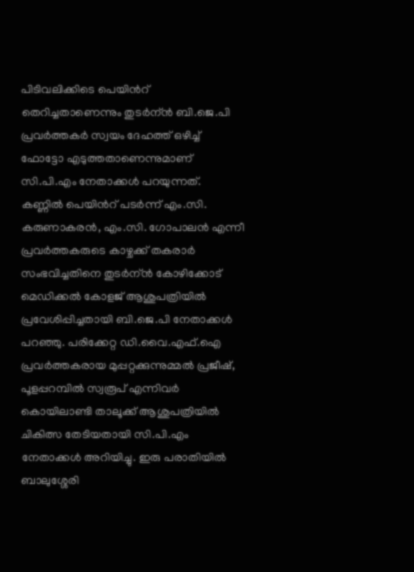പിടിവലിക്കിടെ പെയിൻറ് തെറിച്ചതാണെന്നും തുടര്‍ന്ന്‍ ബി.ജെ.പി പ്രവര്‍ത്തകര്‍ സ്വയം ദേഹത്ത് ഒഴിച്ച് ഫോട്ടോ എടുത്തതാണെന്നുമാണ് സി.പി.എം നേതാക്കള്‍ പറയുന്നത്. കണ്ണില്‍ പെയിൻറ് പടര്‍ന്ന് എം.സി. കരുണാകരന്‍, എം.സി. ഗോപാലന്‍ എന്നീ പ്രവര്‍ത്തകരുടെ കാഴ്ചക്ക് തകരാര്‍ സംഭവിച്ചതിനെ തുടര്‍ന്ന്‍ കോഴിക്കോട് മെഡിക്കല്‍ കോളജ് ആശുപത്രിയില്‍ പ്രവേശിപ്പിച്ചതായി ബി.ജെ.പി നേതാക്കള്‍ പറഞ്ഞു. പരിക്കേറ്റ ഡി.വൈ.എഫ്.ഐ പ്രവര്‍ത്തകരായ മുപ്പറ്റക്കുന്നുമ്മല്‍ പ്രജീഷ്, പൂളപ്പറമ്പില്‍ സ്വരൂപ്‌ എന്നിവര്‍ കൊയിലാണ്ടി താലൂക്ക് ആശുപത്രിയിൽ ചികിത്സ തേടിയതായി സി.പി.എം നേതാക്കള്‍ അറിയിച്ചു. ഇരു പരാതിയില്‍ ബാലുശ്ശേരി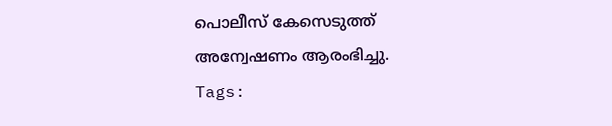പൊലീസ് കേസെടുത്ത് അന്വേഷണം ആരംഭിച്ചു.
Tags: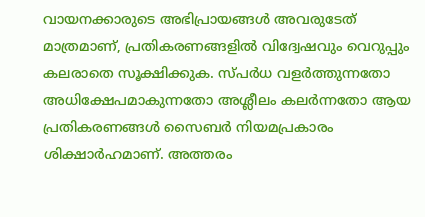വായനക്കാരുടെ അഭിപ്രായങ്ങള്‍ അവരുടേത് മാത്രമാണ്, പ്രതികരണങ്ങളിൽ വിദ്വേഷവും വെറുപ്പും കലരാതെ സൂക്ഷിക്കുക. സ്പർധ വളർത്തുന്നതോ അധിക്ഷേപമാകുന്നതോ അശ്ലീലം കലർന്നതോ ആയ പ്രതികരണങ്ങൾ സൈബർ നിയമപ്രകാരം ശിക്ഷാർഹമാണ്. അത്തരം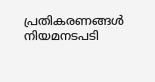പ്രതികരണങ്ങൾ നിയമനടപടി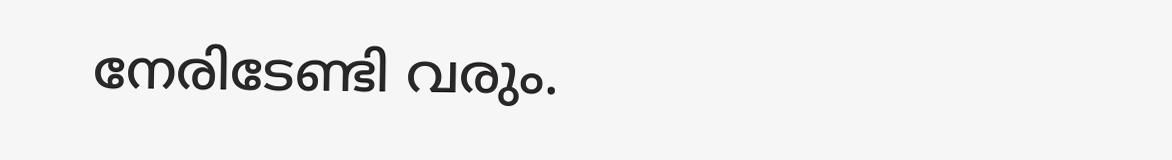നേരിടേണ്ടി വരും.